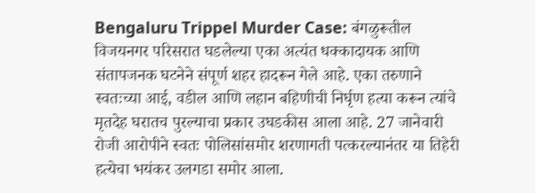Bengaluru Trippel Murder Case: बंगळुरूतील विजयनगर परिसरात घडलेल्या एका अत्यंत धक्कादायक आणि संतापजनक घटनेने संपूर्ण शहर हादरून गेले आहे. एका तरुणाने स्वतःच्या आई, वडील आणि लहान बहिणीची निर्घृण हत्या करून त्यांचे मृतदेह घरातच पुरल्याचा प्रकार उघडकीस आला आहे. 27 जानेवारी रोजी आरोपीने स्वतः पोलिसांसमोर शरणागती पत्करल्यानंतर या तिहेरी हत्येचा भयंकर उलगडा समोर आला.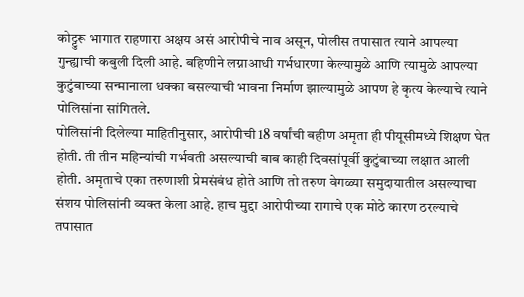कोट्टुरू भागात राहणारा अक्षय असं आरोपीचे नाव असून, पोलीस तपासात त्याने आपल्या गुन्ह्याची कबुली दिली आहे. बहिणीने लग्नाआधी गर्भधारणा केल्यामुळे आणि त्यामुळे आपल्या कुटुंबाच्या सन्मानाला धक्का बसल्याची भावना निर्माण झाल्यामुळे आपण हे कृत्य केल्याचे त्याने पोलिसांना सांगितले.
पोलिसांनी दिलेल्या माहितीनुसार, आरोपीची 18 वर्षांची बहीण अमृता ही पीयूसीमध्ये शिक्षण घेत होती. ती तीन महिन्यांची गर्भवती असल्याची बाब काही दिवसांपूर्वी कुटुंबाच्या लक्षात आली होती. अमृताचे एका तरुणाशी प्रेमसंबंध होते आणि तो तरुण वेगळ्या समुदायातील असल्याचा संशय पोलिसांनी व्यक्त केला आहे. हाच मुद्दा आरोपीच्या रागाचे एक मोठे कारण ठरल्याचे तपासात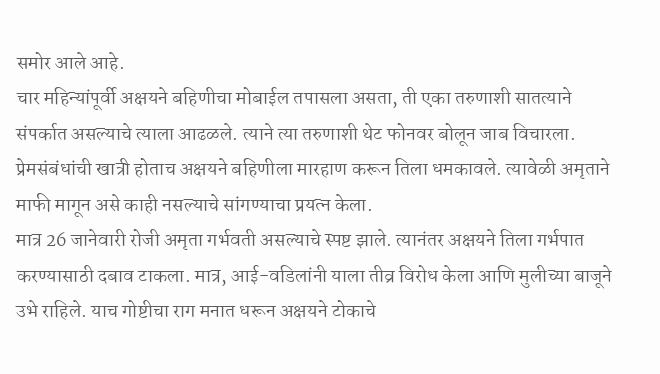समोर आले आहे.
चार महिन्यांपूर्वी अक्षयने बहिणीचा मोबाईल तपासला असता, ती एका तरुणाशी सातत्याने संपर्कात असल्याचे त्याला आढळले. त्याने त्या तरुणाशी थेट फोनवर बोलून जाब विचारला. प्रेमसंबंधांची खात्री होताच अक्षयने बहिणीला मारहाण करून तिला धमकावले. त्यावेळी अमृताने माफी मागून असे काही नसल्याचे सांगण्याचा प्रयत्न केला.
मात्र 26 जानेवारी रोजी अमृता गर्भवती असल्याचे स्पष्ट झाले. त्यानंतर अक्षयने तिला गर्भपात करण्यासाठी दबाव टाकला. मात्र, आई-वडिलांनी याला तीव्र विरोध केला आणि मुलीच्या बाजूने उभे राहिले. याच गोष्टीचा राग मनात धरून अक्षयने टोकाचे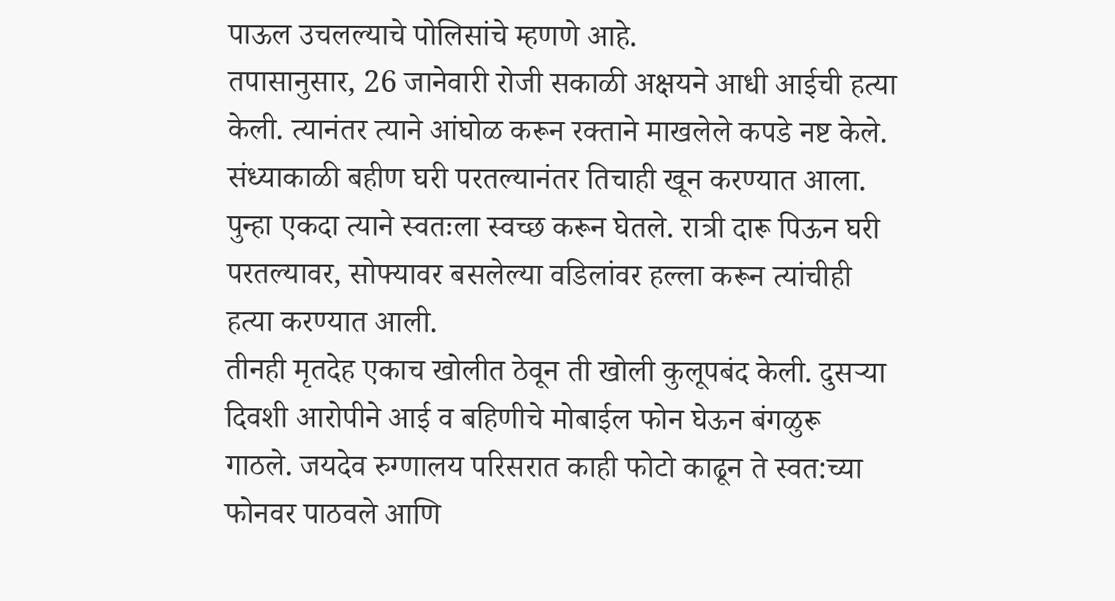पाऊल उचलल्याचे पोलिसांचे म्हणणे आहे.
तपासानुसार, 26 जानेवारी रोजी सकाळी अक्षयने आधी आईची हत्या केली. त्यानंतर त्याने आंघोळ करून रक्ताने माखलेले कपडे नष्ट केले. संध्याकाळी बहीण घरी परतल्यानंतर तिचाही खून करण्यात आला. पुन्हा एकदा त्याने स्वतःला स्वच्छ करून घेतले. रात्री दारू पिऊन घरी परतल्यावर, सोफ्यावर बसलेल्या वडिलांवर हल्ला करून त्यांचीही हत्या करण्यात आली.
तीनही मृतदेह एकाच खोलीत ठेवून ती खोली कुलूपबंद केली. दुसऱ्या दिवशी आरोपीने आई व बहिणीचे मोबाईल फोन घेऊन बंगळुरू गाठले. जयदेव रुग्णालय परिसरात काही फोटो काढून ते स्वत:च्या फोनवर पाठवले आणि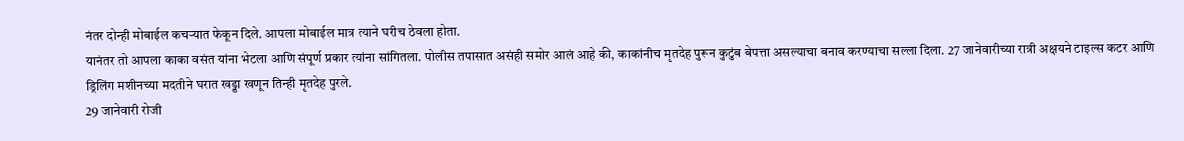नंतर दोन्ही मोबाईल कचऱ्यात फेकून दिले. आपला मोबाईल मात्र त्याने घरीच ठेवला होता.
यानंतर तो आपला काका वसंत यांना भेटला आणि संपूर्ण प्रकार त्यांना सांगितला. पोलीस तपासात असंही समोर आलं आहे की, काकांनीच मृतदेह पुरून कुटुंब बेपत्ता असल्याचा बनाव करण्याचा सल्ला दिला. 27 जानेवारीच्या रात्री अक्षयने टाइल्स कटर आणि ड्रिलिंग मशीनच्या मदतीने घरात खड्डा खणून तिन्ही मृतदेह पुरले.
29 जानेवारी रोजी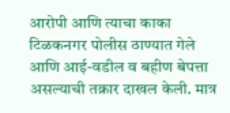आरोपी आणि त्याचा काका टिळकनगर पोलीस ठाण्यात गेले आणि आई-वडील व बहीण बेपत्ता असल्याची तक्रार दाखल केली. मात्र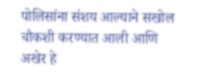पोलिसांना संशय आल्याने सखोल चौकशी करण्यात आली आणि अखेर हे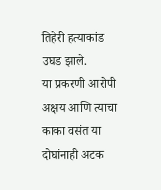तिहेरी हत्याकांड उघड झाले.
या प्रकरणी आरोपी अक्षय आणि त्याचा काका वसंत या दोघांनाही अटक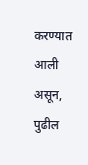करण्यात आली असून, पुढील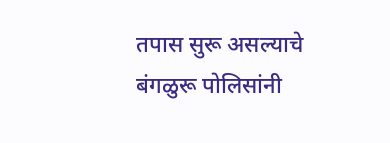तपास सुरू असल्याचे बंगळुरू पोलिसांनी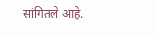सांगितले आहे.